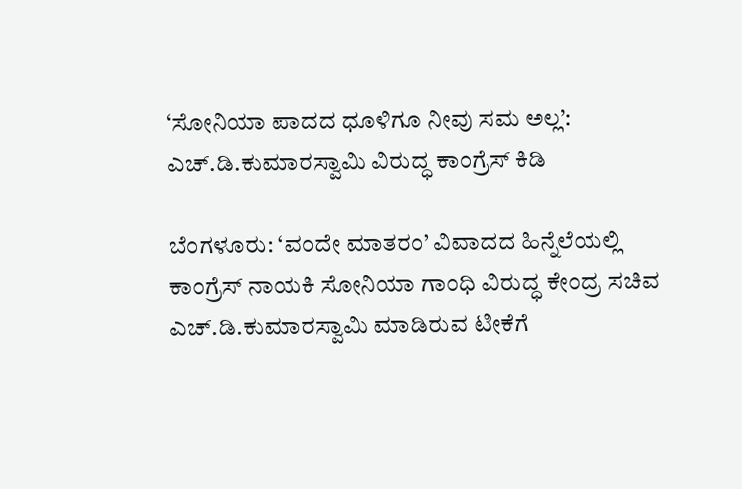‘ಸೋನಿಯಾ ಪಾದದ ಧೂಳಿಗೂ ನೀವು ಸಮ ಅಲ್ಲ’: ಎಚ್.ಡಿ.ಕುಮಾರಸ್ವಾಮಿ ವಿರುದ್ಧ ಕಾಂಗ್ರೆಸ್ ಕಿಡಿ

ಬೆಂಗಳೂರು: ‘ವಂದೇ ಮಾತರಂ’ ವಿವಾದದ ಹಿನ್ನೆಲೆಯಲ್ಲಿ ಕಾಂಗ್ರೆಸ್‌ ನಾಯಕಿ ಸೋನಿಯಾ ಗಾಂಧಿ ವಿರುದ್ಧ ಕೇಂದ್ರ ಸಚಿವ ಎಚ್.ಡಿ.ಕುಮಾರಸ್ವಾಮಿ ಮಾಡಿರುವ ಟೀಕೆಗೆ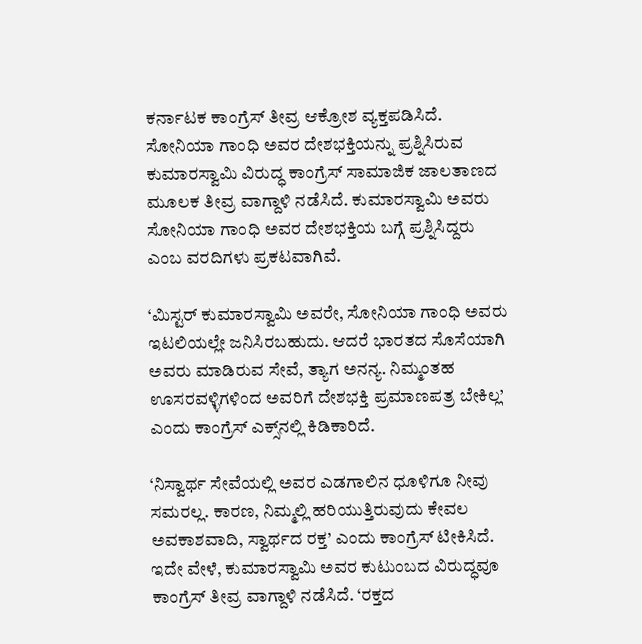ಕರ್ನಾಟಕ ಕಾಂಗ್ರೆಸ್‌ ತೀವ್ರ ಆಕ್ರೋಶ ವ್ಯಕ್ತಪಡಿಸಿದೆ. ಸೋನಿಯಾ ಗಾಂಧಿ ಅವರ ದೇಶಭಕ್ತಿಯನ್ನು ಪ್ರಶ್ನಿಸಿರುವ ಕುಮಾರಸ್ವಾಮಿ ವಿರುದ್ಧ ಕಾಂಗ್ರೆಸ್‌ ಸಾಮಾಜಿಕ ಜಾಲತಾಣದ ಮೂಲಕ ತೀವ್ರ ವಾಗ್ದಾಳಿ ನಡೆಸಿದೆ. ಕುಮಾರಸ್ವಾಮಿ ಅವರು ಸೋನಿಯಾ ಗಾಂಧಿ ಅವರ ದೇಶಭಕ್ತಿಯ ಬಗ್ಗೆ ಪ್ರಶ್ನಿಸಿದ್ದರು ಎಂಬ ವರದಿಗಳು ಪ್ರಕಟವಾಗಿವೆ.

‘ಮಿಸ್ಟರ್ ಕುಮಾರಸ್ವಾಮಿ ಅವರೇ, ಸೋನಿಯಾ ಗಾಂಧಿ ಅವರು ಇಟಲಿಯಲ್ಲೇ ಜನಿಸಿರಬಹುದು. ಆದರೆ ಭಾರತದ ಸೊಸೆಯಾಗಿ ಅವರು ಮಾಡಿರುವ ಸೇವೆ, ತ್ಯಾಗ ಅನನ್ಯ. ನಿಮ್ಮಂತಹ ಊಸರವಳ್ಳಿಗಳಿಂದ ಅವರಿಗೆ ದೇಶಭಕ್ತಿ ಪ್ರಮಾಣಪತ್ರ ಬೇಕಿಲ್ಲ’ ಎಂದು ಕಾಂಗ್ರೆಸ್‌ ಎಕ್ಸ್‌ನಲ್ಲಿ ಕಿಡಿಕಾರಿದೆ.

‘ನಿಸ್ವಾರ್ಥ ಸೇವೆಯಲ್ಲಿ ಅವರ ಎಡಗಾಲಿನ ಧೂಳಿಗೂ ನೀವು ಸಮರಲ್ಲ. ಕಾರಣ, ನಿಮ್ಮಲ್ಲಿ ಹರಿಯುತ್ತಿರುವುದು ಕೇವಲ ಅವಕಾಶವಾದಿ, ಸ್ವಾರ್ಥದ ರಕ್ತ’ ಎಂದು ಕಾಂಗ್ರೆಸ್‌ ಟೀಕಿಸಿದೆ. ಇದೇ ವೇಳೆ, ಕುಮಾರಸ್ವಾಮಿ ಅವರ ಕುಟುಂಬದ ವಿರುದ್ಧವೂ ಕಾಂಗ್ರೆಸ್‌ ತೀವ್ರ ವಾಗ್ದಾಳಿ ನಡೆಸಿದೆ. ‘ರಕ್ತದ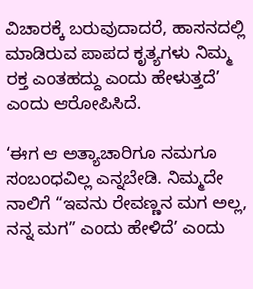ವಿಚಾರಕ್ಕೆ ಬರುವುದಾದರೆ, ಹಾಸನದಲ್ಲಿ ಮಾಡಿರುವ ಪಾಪದ ಕೃತ್ಯಗಳು ನಿಮ್ಮ ರಕ್ತ ಎಂತಹದ್ದು ಎಂದು ಹೇಳುತ್ತದೆ’ ಎಂದು ಆರೋಪಿಸಿದೆ.

‘ಈಗ ಆ ಅತ್ಯಾಚಾರಿಗೂ ನಮಗೂ ಸಂಬಂಧವಿಲ್ಲ ಎನ್ನಬೇಡಿ. ನಿಮ್ಮದೇ ನಾಲಿಗೆ “ಇವನು ರೇವಣ್ಣನ ಮಗ ಅಲ್ಲ, ನನ್ನ ಮಗ” ಎಂದು ಹೇಳಿದೆ’ ಎಂದು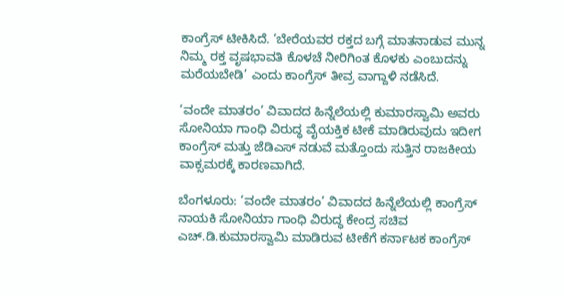ಕಾಂಗ್ರೆಸ್‌ ಟೀಕಿಸಿದೆ. ‘ಬೇರೆಯವರ ರಕ್ತದ ಬಗ್ಗೆ ಮಾತನಾಡುವ ಮುನ್ನ ನಿಮ್ಮ ರಕ್ತ ವೃಷಭಾವತಿ ಕೊಳಚೆ ನೀರಿಗಿಂತ ಕೊಳಕು ಎಂಬುದನ್ನು ಮರೆಯಬೇಡಿ’ ಎಂದು ಕಾಂಗ್ರೆಸ್‌ ತೀವ್ರ ವಾಗ್ದಾಳಿ ನಡೆಸಿದೆ.

‘ವಂದೇ ಮಾತರಂ’ ವಿವಾದದ ಹಿನ್ನೆಲೆಯಲ್ಲಿ ಕುಮಾರಸ್ವಾಮಿ ಅವರು ಸೋನಿಯಾ ಗಾಂಧಿ ವಿರುದ್ಧ ವೈಯಕ್ತಿಕ ಟೀಕೆ ಮಾಡಿರುವುದು ಇದೀಗ ಕಾಂಗ್ರೆಸ್‌ ಮತ್ತು ಜೆಡಿಎಸ್‌ ನಡುವೆ ಮತ್ತೊಂದು ಸುತ್ತಿನ ರಾಜಕೀಯ ವಾಕ್ಸಮರಕ್ಕೆ ಕಾರಣವಾಗಿದೆ.

ಬೆಂಗಳೂರು: ‘ವಂದೇ ಮಾತರಂ’ ವಿವಾದದ ಹಿನ್ನೆಲೆಯಲ್ಲಿ ಕಾಂಗ್ರೆಸ್‌ ನಾಯಕಿ ಸೋನಿಯಾ ಗಾಂಧಿ ವಿರುದ್ಧ ಕೇಂದ್ರ ಸಚಿವ ಎಚ್.ಡಿ.ಕುಮಾರಸ್ವಾಮಿ ಮಾಡಿರುವ ಟೀಕೆಗೆ ಕರ್ನಾಟಕ ಕಾಂಗ್ರೆಸ್‌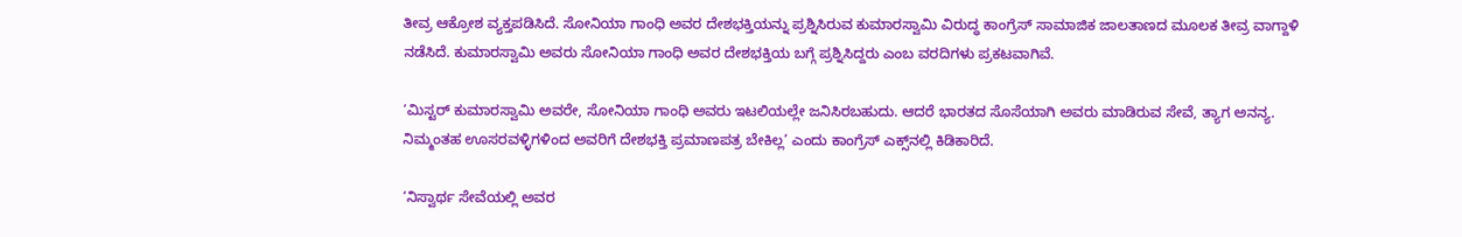ತೀವ್ರ ಆಕ್ರೋಶ ವ್ಯಕ್ತಪಡಿಸಿದೆ. ಸೋನಿಯಾ ಗಾಂಧಿ ಅವರ ದೇಶಭಕ್ತಿಯನ್ನು ಪ್ರಶ್ನಿಸಿರುವ ಕುಮಾರಸ್ವಾಮಿ ವಿರುದ್ಧ ಕಾಂಗ್ರೆಸ್‌ ಸಾಮಾಜಿಕ ಜಾಲತಾಣದ ಮೂಲಕ ತೀವ್ರ ವಾಗ್ದಾಳಿ ನಡೆಸಿದೆ. ಕುಮಾರಸ್ವಾಮಿ ಅವರು ಸೋನಿಯಾ ಗಾಂಧಿ ಅವರ ದೇಶಭಕ್ತಿಯ ಬಗ್ಗೆ ಪ್ರಶ್ನಿಸಿದ್ದರು ಎಂಬ ವರದಿಗಳು ಪ್ರಕಟವಾಗಿವೆ.

‘ಮಿಸ್ಟರ್ ಕುಮಾರಸ್ವಾಮಿ ಅವರೇ, ಸೋನಿಯಾ ಗಾಂಧಿ ಅವರು ಇಟಲಿಯಲ್ಲೇ ಜನಿಸಿರಬಹುದು. ಆದರೆ ಭಾರತದ ಸೊಸೆಯಾಗಿ ಅವರು ಮಾಡಿರುವ ಸೇವೆ, ತ್ಯಾಗ ಅನನ್ಯ. ನಿಮ್ಮಂತಹ ಊಸರವಳ್ಳಿಗಳಿಂದ ಅವರಿಗೆ ದೇಶಭಕ್ತಿ ಪ್ರಮಾಣಪತ್ರ ಬೇಕಿಲ್ಲ’ ಎಂದು ಕಾಂಗ್ರೆಸ್‌ ಎಕ್ಸ್‌ನಲ್ಲಿ ಕಿಡಿಕಾರಿದೆ.

‘ನಿಸ್ವಾರ್ಥ ಸೇವೆಯಲ್ಲಿ ಅವರ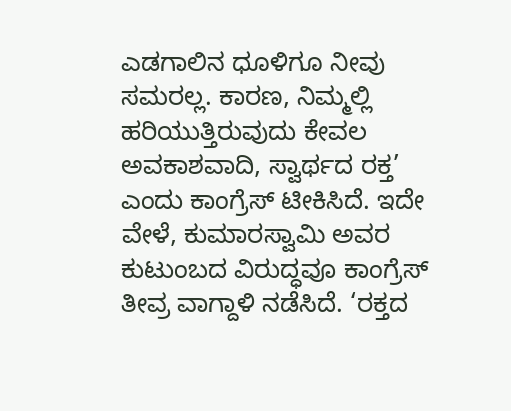ಎಡಗಾಲಿನ ಧೂಳಿಗೂ ನೀವು ಸಮರಲ್ಲ. ಕಾರಣ, ನಿಮ್ಮಲ್ಲಿ ಹರಿಯುತ್ತಿರುವುದು ಕೇವಲ ಅವಕಾಶವಾದಿ, ಸ್ವಾರ್ಥದ ರಕ್ತ’ ಎಂದು ಕಾಂಗ್ರೆಸ್‌ ಟೀಕಿಸಿದೆ. ಇದೇ ವೇಳೆ, ಕುಮಾರಸ್ವಾಮಿ ಅವರ ಕುಟುಂಬದ ವಿರುದ್ಧವೂ ಕಾಂಗ್ರೆಸ್‌ ತೀವ್ರ ವಾಗ್ದಾಳಿ ನಡೆಸಿದೆ. ‘ರಕ್ತದ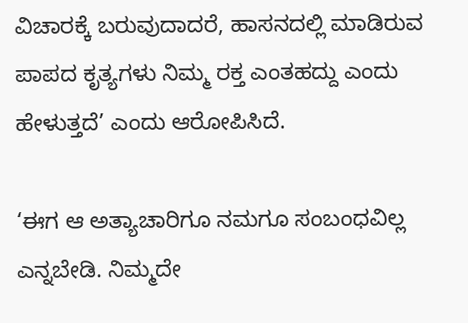ವಿಚಾರಕ್ಕೆ ಬರುವುದಾದರೆ, ಹಾಸನದಲ್ಲಿ ಮಾಡಿರುವ ಪಾಪದ ಕೃತ್ಯಗಳು ನಿಮ್ಮ ರಕ್ತ ಎಂತಹದ್ದು ಎಂದು ಹೇಳುತ್ತದೆ’ ಎಂದು ಆರೋಪಿಸಿದೆ.

‘ಈಗ ಆ ಅತ್ಯಾಚಾರಿಗೂ ನಮಗೂ ಸಂಬಂಧವಿಲ್ಲ ಎನ್ನಬೇಡಿ. ನಿಮ್ಮದೇ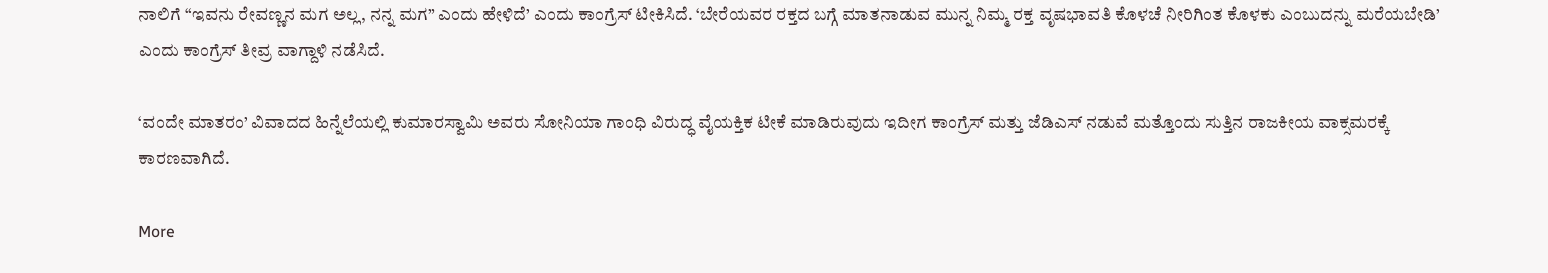ನಾಲಿಗೆ “ಇವನು ರೇವಣ್ಣನ ಮಗ ಅಲ್ಲ, ನನ್ನ ಮಗ” ಎಂದು ಹೇಳಿದೆ’ ಎಂದು ಕಾಂಗ್ರೆಸ್‌ ಟೀಕಿಸಿದೆ. ‘ಬೇರೆಯವರ ರಕ್ತದ ಬಗ್ಗೆ ಮಾತನಾಡುವ ಮುನ್ನ ನಿಮ್ಮ ರಕ್ತ ವೃಷಭಾವತಿ ಕೊಳಚೆ ನೀರಿಗಿಂತ ಕೊಳಕು ಎಂಬುದನ್ನು ಮರೆಯಬೇಡಿ’ ಎಂದು ಕಾಂಗ್ರೆಸ್‌ ತೀವ್ರ ವಾಗ್ದಾಳಿ ನಡೆಸಿದೆ.

‘ವಂದೇ ಮಾತರಂ’ ವಿವಾದದ ಹಿನ್ನೆಲೆಯಲ್ಲಿ ಕುಮಾರಸ್ವಾಮಿ ಅವರು ಸೋನಿಯಾ ಗಾಂಧಿ ವಿರುದ್ಧ ವೈಯಕ್ತಿಕ ಟೀಕೆ ಮಾಡಿರುವುದು ಇದೀಗ ಕಾಂಗ್ರೆಸ್‌ ಮತ್ತು ಜೆಡಿಎಸ್‌ ನಡುವೆ ಮತ್ತೊಂದು ಸುತ್ತಿನ ರಾಜಕೀಯ ವಾಕ್ಸಮರಕ್ಕೆ ಕಾರಣವಾಗಿದೆ.

More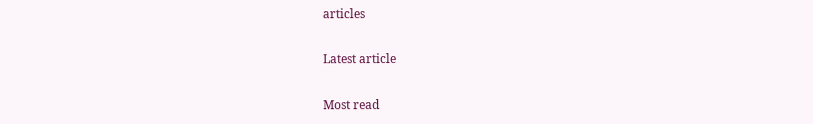articles

Latest article

Most read